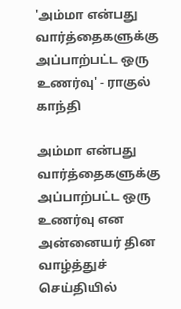'அம்மா என்பது வார்த்தைகளுக்கு அப்பாற்பட்ட ஒரு உணர்வு' - ராகுல் காந்தி

அம்மா என்பது வார்த்தைகளுக்கு அப்பாற்பட்ட ஒரு உணர்வு என அன்னையர் தின வாழ்த்துச் செய்தியில்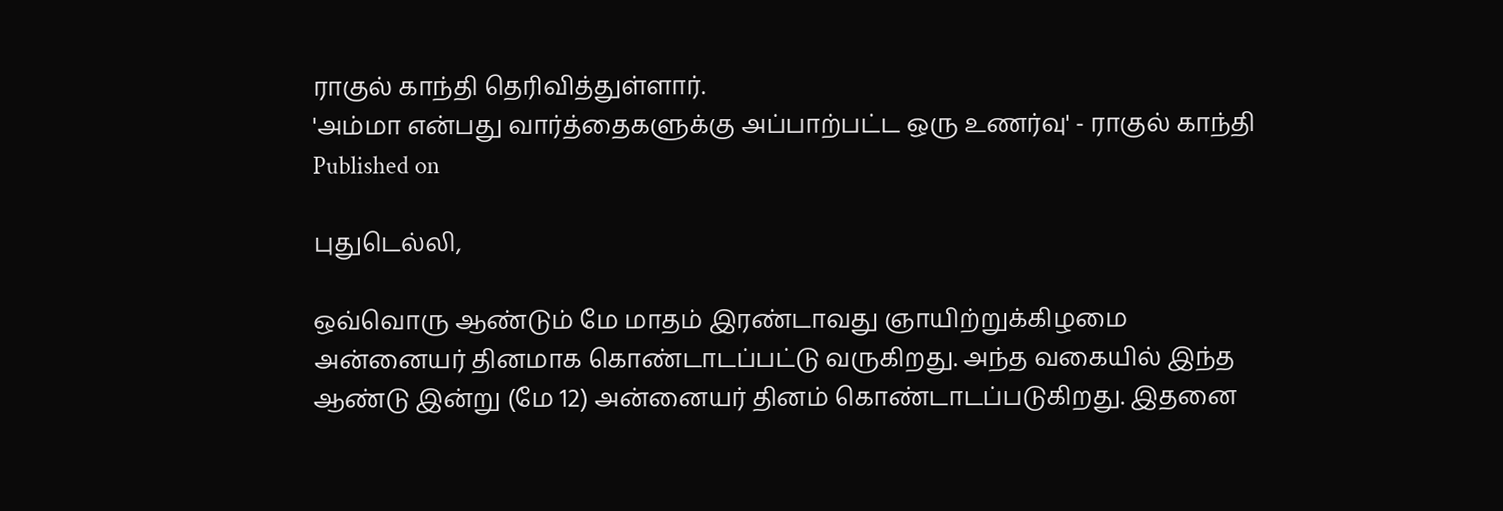ராகுல் காந்தி தெரிவித்துள்ளார்.
'அம்மா என்பது வார்த்தைகளுக்கு அப்பாற்பட்ட ஒரு உணர்வு' - ராகுல் காந்தி
Published on

புதுடெல்லி,

ஒவ்வொரு ஆண்டும் மே மாதம் இரண்டாவது ஞாயிற்றுக்கிழமை அன்னையர் தினமாக கொண்டாடப்பட்டு வருகிறது. அந்த வகையில் இந்த ஆண்டு இன்று (மே 12) அன்னையர் தினம் கொண்டாடப்படுகிறது. இதனை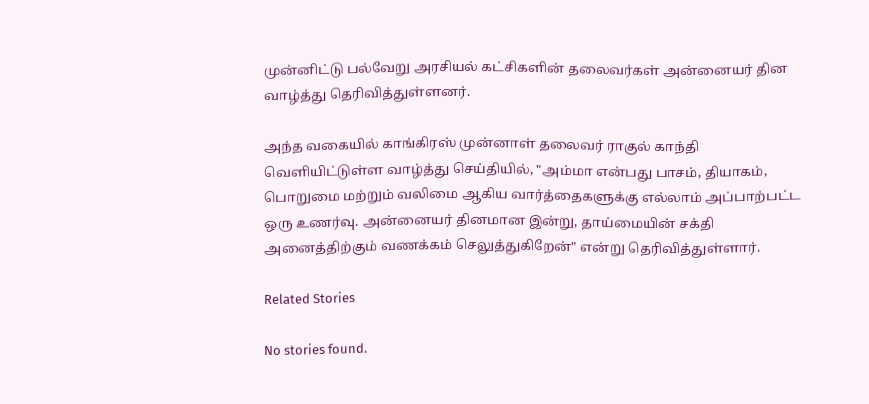முன்னிட்டு பல்வேறு அரசியல் கட்சிகளின் தலைவர்கள் அன்னையர் தின வாழ்த்து தெரிவித்துள்ளனர்.

அந்த வகையில் காங்கிரஸ் முன்னாள் தலைவர் ராகுல் காந்தி வெளியிட்டுள்ள வாழ்த்து செய்தியில், "அம்மா என்பது பாசம், தியாகம், பொறுமை மற்றும் வலிமை ஆகிய வார்த்தைகளுக்கு எல்லாம் அப்பாற்பட்ட ஒரு உணர்வு. அன்னையர் தினமான இன்று, தாய்மையின் சக்தி அனைத்திற்கும் வணக்கம் செலுத்துகிறேன்" என்று தெரிவித்துள்ளார்.

Related Stories

No stories found.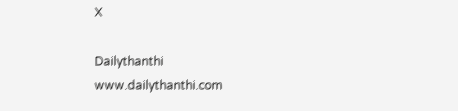X

Dailythanthi
www.dailythanthi.com